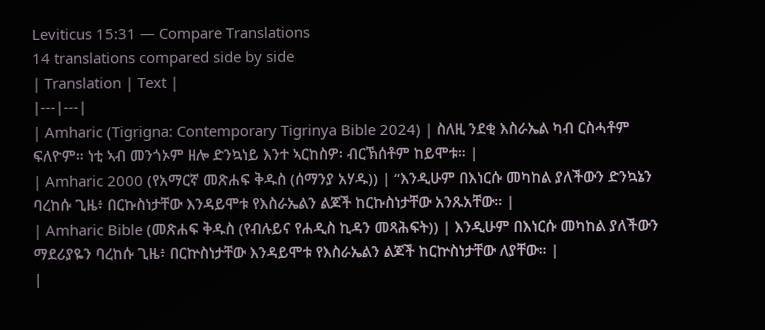Leviticus 15:31 — Compare Translations
14 translations compared side by side
| Translation | Text |
|---|---|
| Amharic (Tigrigna: Contemporary Tigrinya Bible 2024) | ስለዚ ንደቂ እስራኤል ካብ ርስሓቶም ፍለዮም። ነቲ ኣብ መንጎኦም ዘሎ ድንኳነይ እንተ ኣርከስዎ፡ ብርኽሰቶም ከይሞቱ። |
| Amharic 2000 (የአማርኛ መጽሐፍ ቅዱስ (ሰማንያ አሃዱ)) | “እንዲሁም በእነርሱ መካከል ያለችውን ድንኳኔን ባረከሱ ጊዜ፥ በርኩስነታቸው እንዳይሞቱ የእስራኤልን ልጆች ከርኩስነታቸው አንጹአቸው። |
| Amharic Bible (መጽሐፍ ቅዱስ (የብሉይና የሐዲስ ኪዳን መጻሕፍት)) | እንዲሁም በእነርሱ መካከል ያለችውን ማደሪያዬን ባረከሱ ጊዜ፥ በርኵስነታቸው እንዳይሞቱ የእስራኤልን ልጆች ከርኵስነታቸው ለያቸው። |
|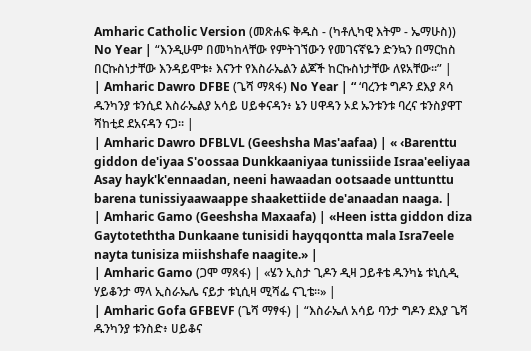Amharic Catholic Version (መጽሐፍ ቅዱስ - (ካቶሊካዊ እትም - ኤማሁስ)) No Year | “እንዲሁም በመካከላቸው የምትገኘውን የመገናኛዬን ድንኳን በማርከስ በርኩስነታቸው እንዳይሞቱ፥ እናንተ የእስራኤልን ልጆች ከርኩስነታቸው ለዩአቸው።” |
| Amharic Dawro DFBE (ጌሻ ማጻፋ) No Year | “ ‘ባረንቱ ግዶን ደእያ ጾሳ ዱንካንያ ቱንሲደ እስራኤልያ አሳይ ሀይቀናዳን፥ ኔን ሀዋዳን ኦደ ኡንቱንቱ ባረና ቱንስያዋፐ ሻከቲደ ደአናዳን ናጋ። |
| Amharic Dawro DFBLVL (Geeshsha Mas'aafaa) | « ‹Barenttu giddon de'iyaa S'oossaa Dunkkaaniyaa tunissiide Israa'eeliyaa Asay hayk'k'ennaadan, neeni hawaadan ootsaade unttunttu barena tunissiyaawaappe shaakettiide de'anaadan naaga. |
| Amharic Gamo (Geeshsha Maxaafa) | «Heen istta giddon diza Gaytoteththa Dunkaane tunisidi hayqqontta mala Isra7eele nayta tunisiza miishshafe naagite.» |
| Amharic Gamo (ጋሞ ማጻፋ) | «ሄን ኢስታ ጊዶን ዲዛ ጋይቶቴ ዱንካኔ ቱኒሲዲ ሃይቆንታ ማላ ኢስራኤሌ ናይታ ቱኒሲዛ ሚሻፌ ናጊቴ።» |
| Amharic Gofa GFBEVF (ጌሻ ማፃፋ) | “እስራኤለ አሳይ ባንታ ግዶን ደእያ ጌሻ ዱንካንያ ቱንስድ፥ ሀይቆና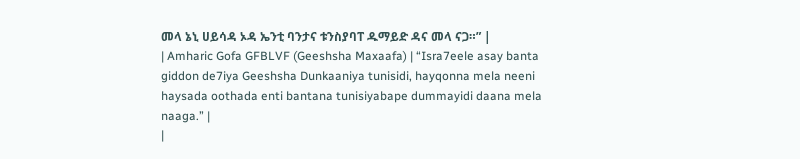መላ ኔኒ ሀይሳዳ ኦዳ ኤንቲ ባንታና ቱንስያባፐ ዱማይድ ዳና መላ ናጋ።” |
| Amharic Gofa GFBLVF (Geeshsha Maxaafa) | “Isra7eele asay banta giddon de7iya Geeshsha Dunkaaniya tunisidi, hayqonna mela neeni haysada oothada enti bantana tunisiyabape dummayidi daana mela naaga.” |
|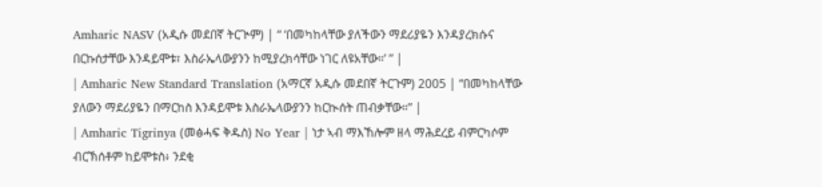Amharic NASV (አዲሱ መደበኛ ትርጒም) | “ ‘በመካከላቸው ያለችውን ማደሪያዬን እንዳያረክሱና በርኩሰታቸው እንዳይሞቱ፣ እስራኤላውያንን ከሚያረክሳቸው ነገር ለዩአቸው።’ ” |
| Amharic New Standard Translation (አማርኛ አዲሱ መደበኛ ትርጉም) 2005 | “በመካከላቸው ያለውን ማደሪያዬን በማርከስ እንዳይሞቱ እስራኤላውያንን ከርኲሰት ጠብቃቸው።” |
| Amharic Tigrinya (መፅሓፍ ቅዱስ) No Year | ነታ ኣብ ማእኸሎም ዘላ ማሕደረይ ብምርካሶም ብርኽሰቶም ከይሞቱስ፥ ንደቂ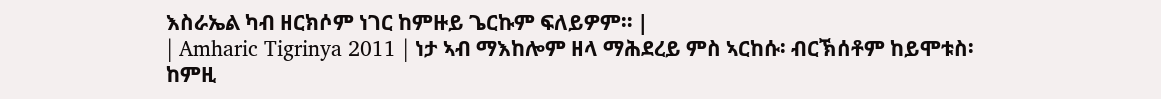እስራኤል ካብ ዘርክሶም ነገር ከምዙይ ጌርኩም ፍለይዎም። |
| Amharic Tigrinya 2011 | ነታ ኣብ ማእከሎም ዘላ ማሕደረይ ምስ ኣርከሱ፡ ብርኽሰቶም ከይሞቱስ፡ ከምዚ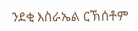ንደቂ እስራኤል ርኽሰቶም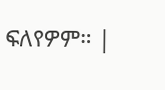ፍለየዎም። |